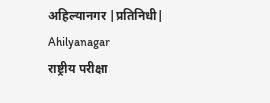अहिल्यानगर |प्रतिनिधी| Ahilyanagar
राष्ट्रीय परीक्षा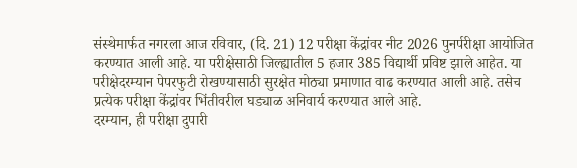संस्थेमार्फत नगरला आज रविवार, (दि. 21) 12 परीक्षा केंद्रांवर नीट 2026 पुनर्परीक्षा आयोजित करण्यात आली आहे. या परीक्षेसाठी जिल्ह्यातील 5 हजार 385 विद्यार्थी प्रविष्ट झाले आहेत. या परीक्षेदरम्यान पेपरफुटी रोखण्यासाठी सुरक्षेत मोठ्या प्रमाणात वाढ करण्यात आली आहे. तसेच प्रत्येक परीक्षा केंद्रांवर भिंतीवरील घड्याळ अनिवार्य करण्यात आले आहे.
दरम्यान, ही परीक्षा दुपारी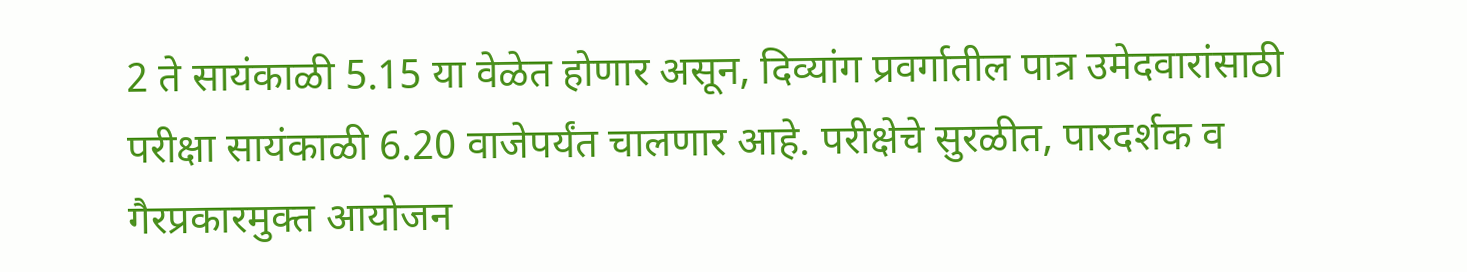2 ते सायंकाळी 5.15 या वेळेत होणार असून, दिव्यांग प्रवर्गातील पात्र उमेदवारांसाठी परीक्षा सायंकाळी 6.20 वाजेपर्यंत चालणार आहे. परीक्षेचे सुरळीत, पारदर्शक व गैरप्रकारमुक्त आयोजन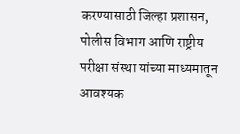करण्यासाठी जिल्हा प्रशासन, पोलीस विभाग आणि राष्ट्रीय परीक्षा संस्था यांच्या माध्यमातून आवश्यक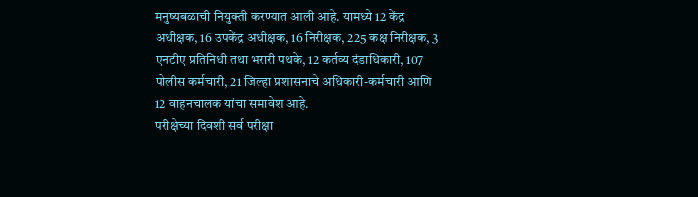मनुष्यबळाची नियुक्ती करण्यात आली आहे. यामध्ये 12 केंद्र अधीक्षक, 16 उपकेंद्र अधीक्षक, 16 निरीक्षक, 225 कक्ष निरीक्षक, 3 एनटीए प्रतिनिधी तथा भरारी पथके, 12 कर्तव्य दंडाधिकारी, 107 पोलीस कर्मचारी, 21 जिल्हा प्रशासनाचे अधिकारी-कर्मचारी आणि 12 वाहनचालक यांचा समावेश आहे.
परीक्षेच्या दिवशी सर्व परीक्षा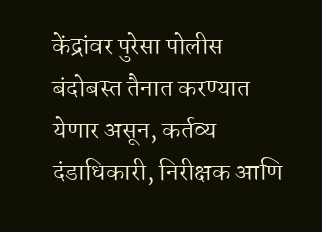केंद्रांवर पुरेसा पोलीस बंदोबस्त तैनात करण्यात येणार असून, कर्तव्य दंडाधिकारी, निरीक्षक आणि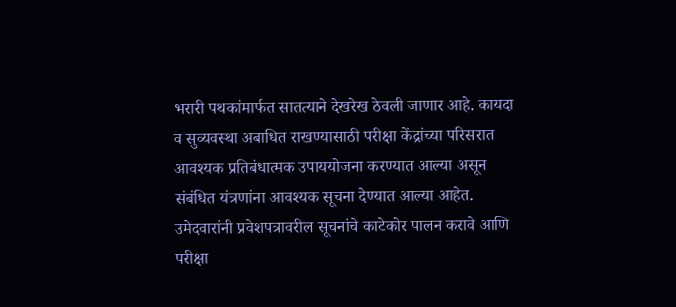भरारी पथकांमार्फत सातत्याने देखरेख ठेवली जाणार आहे. कायदा व सुव्यवस्था अबाधित राखण्यासाठी परीक्षा केंद्रांच्या परिसरात आवश्यक प्रतिबंधात्मक उपाययोजना करण्यात आल्या असून संबंधित यंत्रणांना आवश्यक सूचना देण्यात आल्या आहेत. उमेदवारांनी प्रवेशपत्रावरील सूचनांचे काटेकोर पालन करावे आणि परीक्षा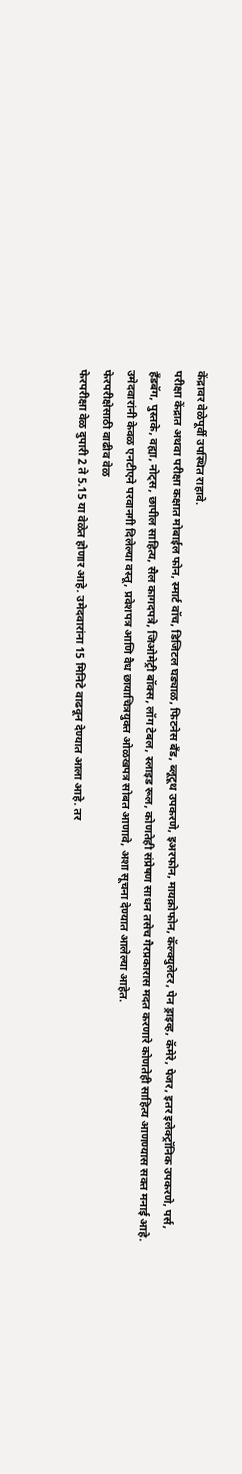केंद्रावर वेळेपूर्वी उपस्थित राहावे.
परीक्षा केंद्रात अथवा परीक्षा कक्षात मोबाईल फोन, स्मार्ट वॉच, डिजिटल घड्याळ, फिटनेस बँड, ब्लूटूथ उपकरणे, इअरफोन, मायक्रोफोन, कॅल्क्युलेटर, पेन ड्राइव्ह, कॅमेरे, पेजर, इतर इलेक्ट्रॉनिक उपकरणे, पर्स, हँडबॅग, पुस्तके, वह्या, नोट्स, छापील साहित्य, सैल कागदपत्रे, जिओमेट्री बॉक्स, लॉग टेबल, स्लाइड रूल, कोणतेही संप्रेषण साधन तसेच गैरप्रकारास मदत करणारे कोणतेही साहित्य आणण्यास सक्त मनाई आहे. उमेदवारांनी केवळ एनटीएने परवानगी दिलेल्या वस्तू, प्रवेशपत्र आणि वैध छायाचित्रयुक्त ओळखपत्र सोबत आणावे, अशा सूचना देण्यात आलेल्या आहेत.
फेरपरीक्षेसाठी वाढीव वेळ
फेरपरीक्षा वेळ दुपारी 2 ते 5.15 या वेळेत होणार आहे. उमेदवारांना 15 मिनिटे वाढवून देण्यात आला आहे. तर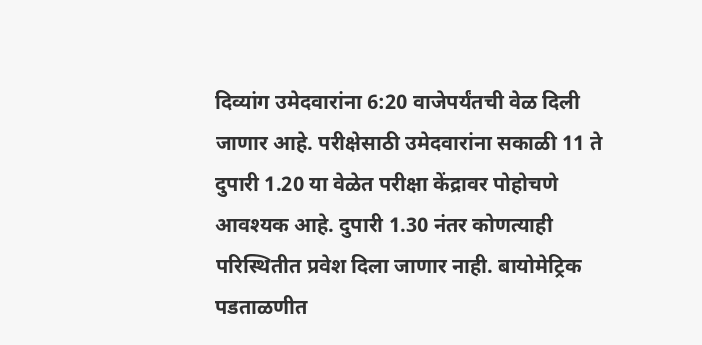दिव्यांग उमेदवारांना 6:20 वाजेपर्यंतची वेळ दिली जाणार आहे. परीक्षेसाठी उमेदवारांना सकाळी 11 ते दुपारी 1.20 या वेळेत परीक्षा केंद्रावर पोहोचणे आवश्यक आहे. दुपारी 1.30 नंतर कोणत्याही परिस्थितीत प्रवेश दिला जाणार नाही. बायोमेट्रिक पडताळणीत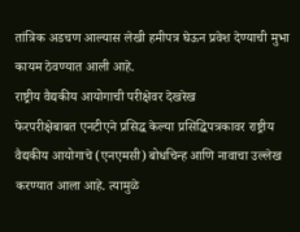तांत्रिक अडचण आल्यास लेखी हमीपत्र घेऊन प्रवेश देण्याची मुभा कायम ठेवण्यात आली आहे.
राष्ट्रीय वैद्यकीय आयोगाची परीक्षेवर देखरेख
फेरपरीक्षेबाबत एनटीएने प्रसिद्ध केल्या प्रसिद्धिपत्रकावर राष्ट्रीय वैद्यकीय आयोगाचे (एनएमसी) बोधचिन्ह आणि नावाचा उल्लेख करण्यात आला आहे. त्यामुळे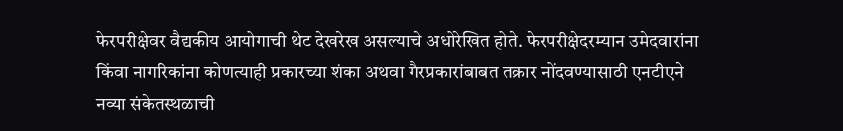फेरपरीक्षेवर वैद्यकीय आयोगाची थेट देखरेख असल्याचे अधोरेखित होते. फेरपरीक्षेदरम्यान उमेदवारांना किंवा नागरिकांना कोणत्याही प्रकारच्या शंका अथवा गैरप्रकारांबाबत तक्रार नोंदवण्यासाठी एनटीएने नव्या संकेतस्थळाची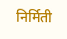निर्मिती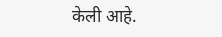केली आहे.